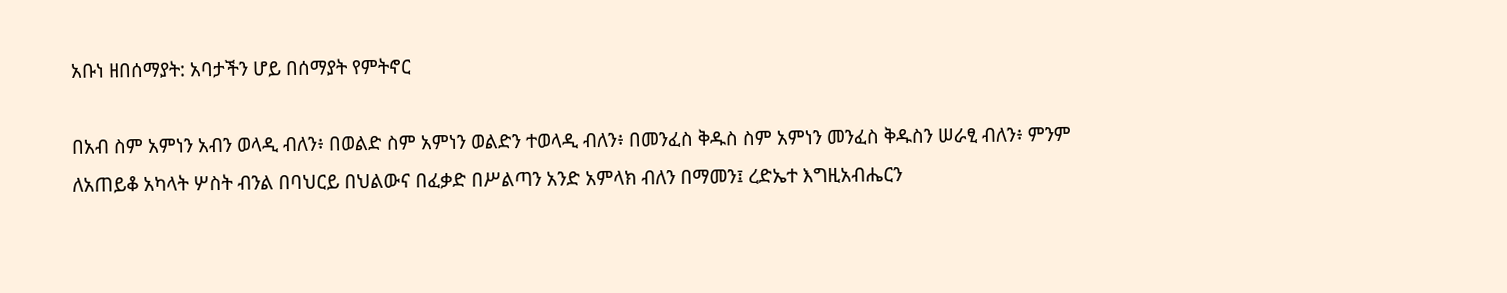አቡነ ዘበሰማያት: አባታችን ሆይ በሰማያት የምትኖር

በአብ ስም አምነን አብን ወላዲ ብለን፥ በወልድ ስም አምነን ወልድን ተወላዲ ብለን፥ በመንፈስ ቅዱስ ስም አምነን መንፈስ ቅዱስን ሠራፂ ብለን፥ ምንም ለአጠይቆ አካላት ሦስት ብንል በባህርይ በህልውና በፈቃድ በሥልጣን አንድ አምላክ ብለን በማመን፤ ረድኤተ እግዚአብሔርን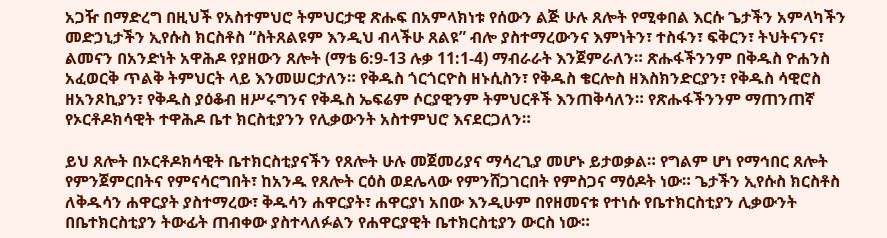አጋዥ በማድረግ በዚህች የአስተምህሮ ትምህርታዊ ጽሑፍ በአምላክነቱ የሰውን ልጅ ሁሉ ጸሎት የሚቀበል እርሱ ጌታችን አምላካችን መድኃኒታችን ኢየሱስ ክርስቶስ “ስትጸልዩም እንዲህ ብላችሁ ጸልዩ” ብሎ ያስተማረውንና እምነትን፣ ተስፋን፣ ፍቅርን፣ ትህትናንና፣ ልመናን በአንድነት አዋሕዶ የያዘውን ጸሎት (ማቴ 6:9-13 ሉቃ 11:1-4) ማብራራት እንጀምራለን። ጽሑፋችንንም በቅዱስ ዮሐንስ አፈወርቅ ጥልቅ ትምህርት ላይ እንመሠርታለን። የቅዱስ ጎርጎርዮስ ዘኑሲስን፣ የቅዱስ ቄርሎስ ዘእስክንድርያን፣ የቅዱስ ሳዊሮስ ዘአንጾኪያን፣ የቅዱስ ያዕቆብ ዘሥሩግንና የቅዱስ ኤፍሬም ሶርያዊንም ትምህርቶች እንጠቅሳለን። የጽሑፋችንንም ማጠንጠኛ የኦርቶዶክሳዊት ተዋሕዶ ቤተ ክርስቲያንን የሊቃውንት አስተምህሮ እናደርጋለን።

ይህ ጸሎት በኦርቶዶክሳዊት ቤተክርስቲያናችን የጸሎት ሁሉ መጀመሪያና ማሳረጊያ መሆኑ ይታወቃል። የግልም ሆነ የማኅበር ጸሎት የምንጀምርበትና የምናሳርግበት፣ ከአንዱ የጸሎት ርዕስ ወደሌላው የምንሸጋገርበት የምስጋና ማዕዶት ነው። ጌታችን ኢየሱስ ክርስቶስ ለቅዱሳን ሐዋርያት ያስተማረው፣ ቅዱሳን ሐዋርያት፣ ሐዋርያነ አበው እንዲሁም በየዘመናቱ የተነሱ የቤተክርስቲያን ሊቃውንት በቤተክርስቲያን ትውፊት ጠብቀው ያስተላለፉልን የሐዋርያዊት ቤተክርስቲያን ውርስ ነው።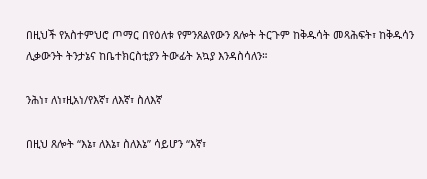በዚህች የአስተምህሮ ጦማር በየዕለቱ የምንጸልየውን ጸሎት ትርጉም ከቅዱሳት መጻሕፍት፣ ከቅዱሳን ሊቃውንት ትንታኔና ከቤተክርስቲያን ትውፊት አኳያ እንዳስሳለን።

ንሕነ፣ ለነ፣ዚአነ/የእኛ፣ ለእኛ፣ ስለእኛ

በዚህ ጸሎት “እኔ፣ ለእኔ፣ ስለእኔ” ሳይሆን “እኛ፣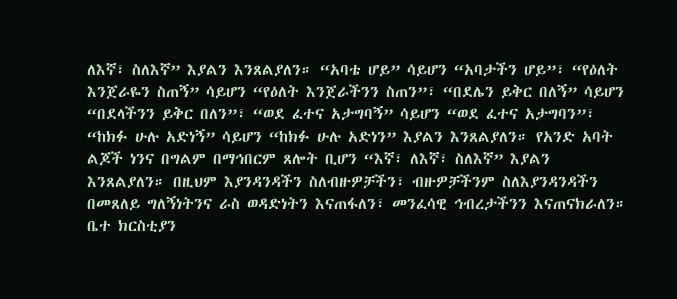ለእኛ፣ ስለእኛ” እያልን እንጸልያለን። “አባቴ ሆይ” ሳይሆን “አባታችን ሆይ”፣ “የዕለት እንጀራዬን ስጠኝ” ሳይሆን “የዕለት እንጀራችንን ስጠን”፣ “በደሌን ይቅር በለኝ” ሳይሆን “በደላችንን ይቅር በለን”፣ “ወደ ፈተና አታግባኝ” ሳይሆን “ወደ ፈተና አታግባን”፣ “ከክፉ ሁሉ አድነኝ” ሳይሆን “ከክፉ ሁሉ አድነን” እያልን እንጸልያለን። የአንድ አባት ልጆች ነንና በግልም በማኅበርም ጸሎት ቢሆን “እኛ፣ ለእኛ፣ ስለእኛ” እያልን እንጸልያለን። በዚህም እያንዳንዳችን ስለብዙዎቻችን፣ ብዙዎቻችንም ስለእያንዳንዳችን በመጸለይ ግለኝነትንና ራስ ወዳድነትን እናጠፋለን፣ መንፈሳዊ ኅብረታችንን እናጠናክራለን። ቤተ ክርስቲያን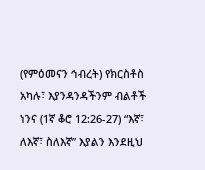(የምዕመናን ኅብረት) የክርስቶስ አካሉ፣ እያንዳንዳችንም ብልቶች ነንና (1ኛ ቆሮ 12:26-27) “እኛ፣ ለእኛ፣ ስለእኛ” እያልን እንደዚህ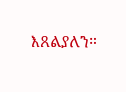እጸልያለን።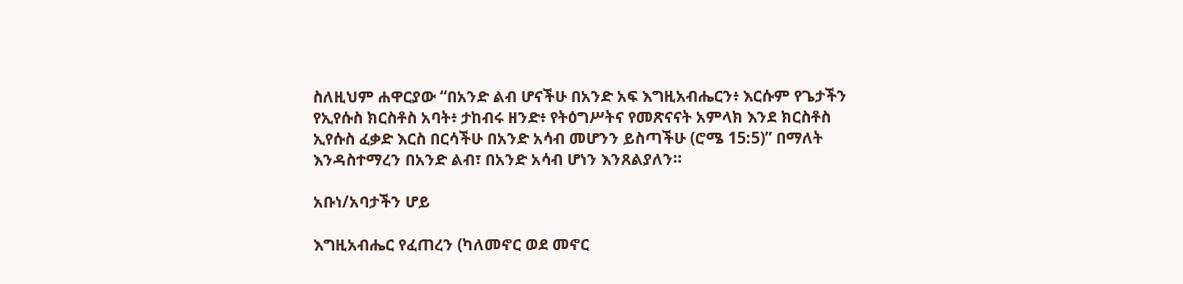ስለዚህም ሐዋርያው “በአንድ ልብ ሆናችሁ በአንድ አፍ እግዚአብሔርን፥ እርሱም የጌታችን የኢየሱስ ክርስቶስ አባት፥ ታከብሩ ዘንድ፥ የትዕግሥትና የመጽናናት አምላክ እንደ ክርስቶስ ኢየሱስ ፈቃድ እርስ በርሳችሁ በአንድ አሳብ መሆንን ይስጣችሁ (ሮሜ 15:5)” በማለት እንዳስተማረን በአንድ ልብ፣ በአንድ አሳብ ሆነን እንጸልያለን።

አቡነ/አባታችን ሆይ

እግዚአብሔር የፈጠረን (ካለመኖር ወደ መኖር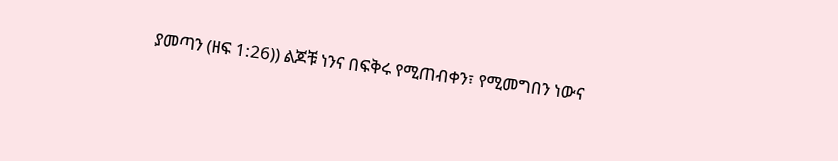ያመጣን (ዘፍ 1:26)) ልጆቹ ነንና በፍቅሩ የሚጠብቀን፣ የሚመግበን ነውና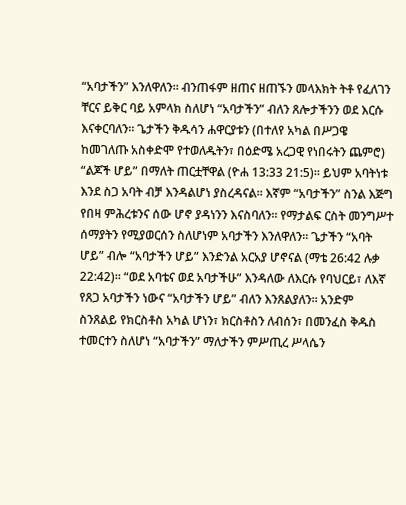“አባታችን” እንለዋለን። ብንጠፋም ዘጠና ዘጠኙን መላእክት ትቶ የፈለገን ቸርና ይቅር ባይ አምላክ ስለሆነ “አባታችን” ብለን ጸሎታችንን ወደ እርሱ እናቀርባለን። ጌታችን ቅዱሳን ሐዋርያቱን (በተለየ አካል በሥጋዌ ከመገለጡ አስቀድሞ የተወለዱትን፣ በዕድሜ አረጋዊ የነበሩትን ጨምሮ) “ልጆች ሆይ” በማለት ጠርቷቸዋል (ዮሐ 13:33 21:5)። ይህም አባትነቱ እንደ ስጋ አባት ብቻ እንዳልሆነ ያስረዳናል። እኛም “አባታችን” ስንል እጅግ የበዛ ምሕረቱንና ሰው ሆኖ ያዳነንን እናስባለን። የማታልፍ ርስት መንግሥተ ሰማያትን የሚያወርሰን ስለሆነም አባታችን እንለዋለን። ጌታችን “አባት ሆይ” ብሎ “አባታችን ሆይ” እንድንል አርአያ ሆኖናል (ማቴ 26:42 ሉቃ 22:42)። “ወደ አባቴና ወደ አባታችሁ” እንዳለው ለእርሱ የባህርይ፣ ለእኛ የጸጋ አባታችን ነውና “አባታችን ሆይ” ብለን እንጸልያለን። አንድም ስንጸልይ የክርስቶስ አካል ሆነን፣ ክርስቶስን ለብሰን፣ በመንፈስ ቅዱስ ተመርተን ስለሆነ “አባታችን” ማለታችን ምሥጢረ ሥላሴን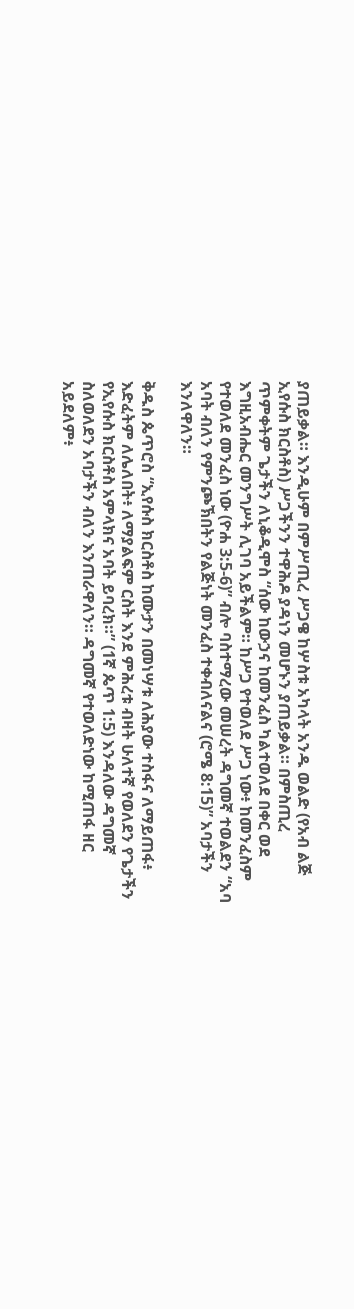ያጠይቃል። እንዲሁም በምሥጢረ ሥጋዌ ከሦስቱ አካላት አንዱ ወልድ (የአብ ልጅ ኢየሱስ ክርስቶስ) ሥጋችንን ተዋሕዶ ያዳነን መሆኑን ያጠይቃል። በምስጢረ ጥምቀትም ጌታችን ለኒቆዲሞስ “ሰው ከውኃና ከመንፈስ ካልተወለደ በቀር ወደ እግዚአብሔር መንግሥት ሊገባ አይችልም። ከሥጋ የተወለደ ሥጋ ነው፥ ከመንፈስም የተወለደ መንፈስ ነው (ዮሐ 3:5-6)” ብሎ ባስተማረው መሠረት ዳግመኛ ተወልደን “አባ አባት ብለን የምንጮኽበትን የልጅነት መንፈስ ተቀብለናልና (ሮሜ 8:15)” አባታችን እንለዋለን።

ቅዱስ ጴጥሮስ “ኢየሱስ ክርስቶስ ከሙታን በመነሣቱ ለሕያው ተስፋና ለማይጠፋ፥ እድፈትም ለሌለበት፥ ለማያልፍም ርስት እንደ ምሕረቱ ብዛት ሁለተኛ የወለደን የጌታችን የኢየሱስ ክርስቶስ አምላክና አባት ይባረክ።” (1ኛ ጴጥ 1:5) እንዳለው ዳግመኛ ስለወለደን አባታችን ብለን እንጠራዋለን። ዳግመኛ የተወለድነው ከሚጠፋ ዘር አይደለም፥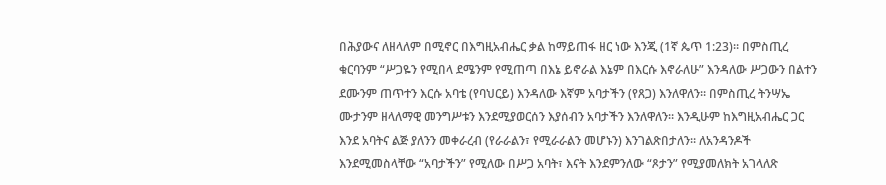በሕያውና ለዘላለም በሚኖር በእግዚአብሔር ቃል ከማይጠፋ ዘር ነው እንጂ (1ኛ ጴጥ 1:23)። በምስጢረ ቁርባንም “ሥጋዬን የሚበላ ደሜንም የሚጠጣ በእኔ ይኖራል እኔም በእርሱ እኖራለሁ” እንዳለው ሥጋውን በልተን ደሙንም ጠጥተን እርሱ አባቴ (የባህርይ) እንዳለው እኛም አባታችን (የጸጋ) እንለዋለን። በምስጢረ ትንሣኤ ሙታንም ዘላለማዊ መንግሥቱን እንደሚያወርሰን እያሰብን አባታችን እንለዋለን። እንዲሁም ከእግዚአብሔር ጋር እንደ አባትና ልጅ ያለንን መቀራረብ (የራራልን፣ የሚራራልን መሆኑን) እንገልጽበታለን። ለአንዳንዶች እንደሚመስላቸው “አባታችን” የሚለው በሥጋ አባት፣ እናት እንደምንለው “ጾታን” የሚያመለክት አገላለጽ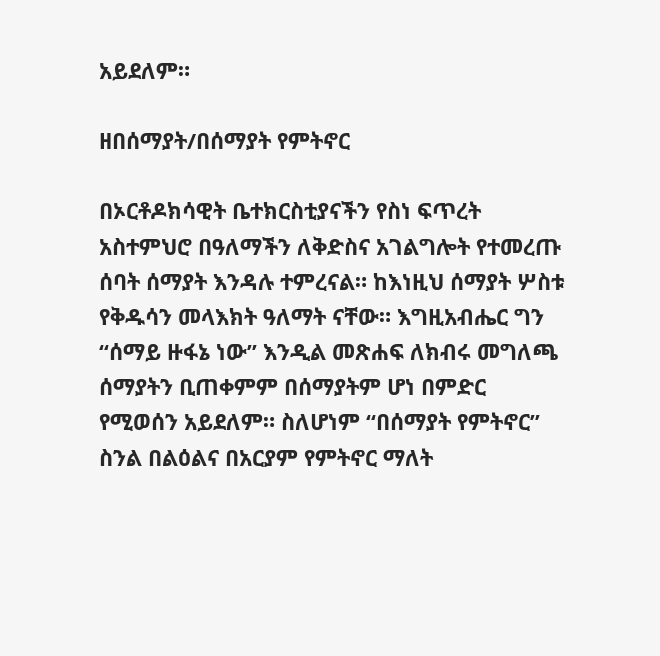አይደለም።

ዘበሰማያት/በሰማያት የምትኖር

በኦርቶዶክሳዊት ቤተክርስቲያናችን የስነ ፍጥረት አስተምህሮ በዓለማችን ለቅድስና አገልግሎት የተመረጡ ሰባት ሰማያት እንዳሉ ተምረናል። ከእነዚህ ሰማያት ሦስቱ የቅዱሳን መላእክት ዓለማት ናቸው። እግዚአብሔር ግን “ሰማይ ዙፋኔ ነው” እንዲል መጽሐፍ ለክብሩ መግለጫ ሰማያትን ቢጠቀምም በሰማያትም ሆነ በምድር የሚወሰን አይደለም። ስለሆነም “በሰማያት የምትኖር” ስንል በልዕልና በአርያም የምትኖር ማለት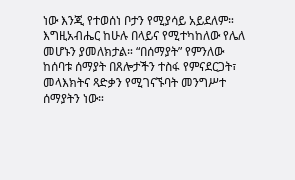ነው እንጂ የተወሰነ ቦታን የሚያሳይ አይደለም። እግዚአብሔር ከሁሉ በላይና የሚተካከለው የሌለ መሆኑን ያመለክታል። “በሰማያት” የምንለው ከሰባቱ ሰማያት በጸሎታችን ተስፋ የምናደርጋት፣ መላእክትና ጻድቃን የሚገናኙባት መንግሥተ ሰማያትን ነው።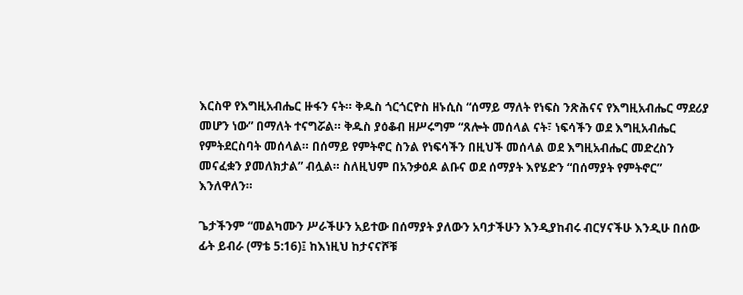እርስዋ የእግዚአብሔር ዙፋን ናት። ቅዱስ ጎርጎርዮስ ዘኑሲስ “ሰማይ ማለት የነፍስ ንጽሕናና የእግዚአብሔር ማደሪያ መሆን ነው” በማለት ተናግሯል። ቅዱስ ያዕቆብ ዘሥሩግም “ጸሎት መሰላል ናት፣ ነፍሳችን ወደ እግዚአብሔር የምትደርስባት መሰላል። በሰማይ የምትኖር ስንል የነፍሳችን በዚህች መሰላል ወደ እግዚአብሔር መድረስን መናፈቋን ያመለክታል” ብሏል። ስለዚህም በአንቃዕዶ ልቡና ወደ ሰማያት እየሄድን “በሰማያት የምትኖር” እንለዋለን።

ጌታችንም “መልካሙን ሥራችሁን አይተው በሰማያት ያለውን አባታችሁን እንዲያከብሩ ብርሃናችሁ እንዲሁ በሰው ፊት ይብራ (ማቴ 5:16)፤ ከእነዚህ ከታናናሾቹ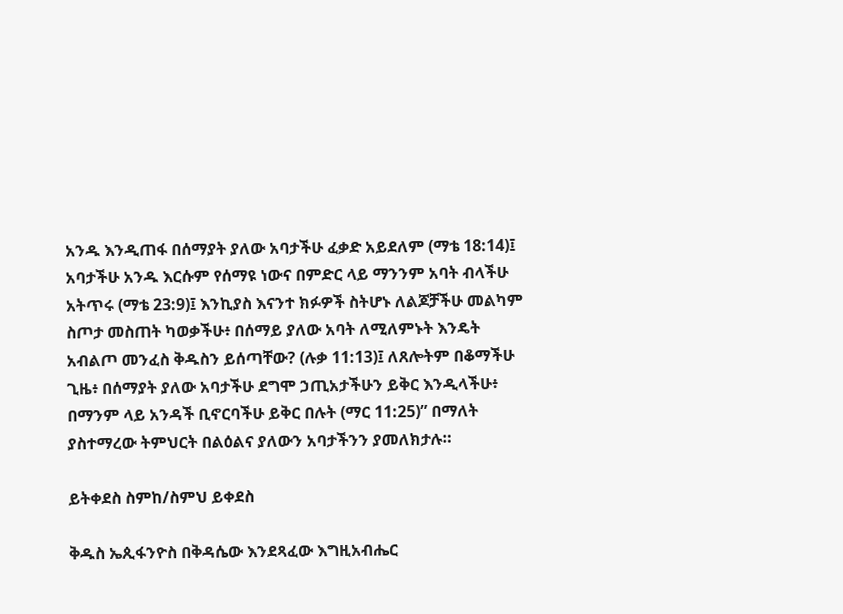አንዱ እንዲጠፋ በሰማያት ያለው አባታችሁ ፈቃድ አይደለም (ማቴ 18:14)፤ አባታችሁ አንዱ እርሱም የሰማዩ ነውና በምድር ላይ ማንንም አባት ብላችሁ አትጥሩ (ማቴ 23:9)፤ እንኪያስ እናንተ ክፉዎች ስትሆኑ ለልጆቻችሁ መልካም ስጦታ መስጠት ካወቃችሁ፥ በሰማይ ያለው አባት ለሚለምኑት እንዴት አብልጦ መንፈስ ቅዱስን ይሰጣቸው? (ሉቃ 11:13)፤ ለጸሎትም በቆማችሁ ጊዜ፥ በሰማያት ያለው አባታችሁ ደግሞ ኃጢአታችሁን ይቅር እንዲላችሁ፥ በማንም ላይ አንዳች ቢኖርባችሁ ይቅር በሉት (ማር 11:25)” በማለት ያስተማረው ትምህርት በልዕልና ያለውን አባታችንን ያመለክታሉ።

ይትቀደስ ስምከ/ስምህ ይቀደስ

ቅዱስ ኤጲፋንዮስ በቅዳሴው እንደጻፈው እግዚአብሔር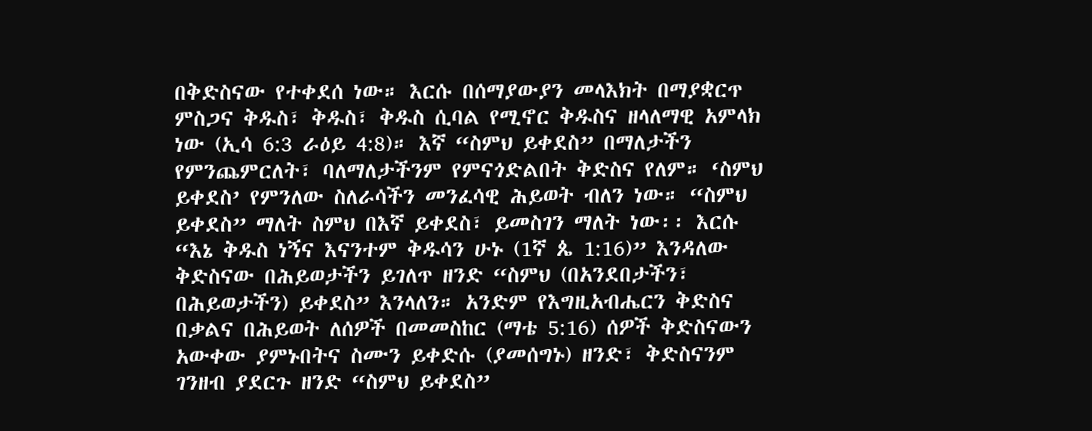በቅድስናው የተቀደሰ ነው። እርሱ በሰማያውያን መላእክት በማያቋርጥ ምስጋና ቅዱስ፣ ቅዱስ፣ ቅዱስ ሲባል የሚኖር ቅዱስና ዘላለማዊ አምላክ ነው (ኢሳ 6:3 ራዕይ 4:8)። እኛ “ስምህ ይቀደስ” በማለታችን የምንጨምርለት፣ ባለማለታችንም የምናጎድልበት ቅድስና የለም። ‘ስምህ ይቀደስ’ የምንለው ስለራሳችን መንፈሳዊ ሕይወት ብለን ነው። “ስምህ ይቀደስ” ማለት ስምህ በእኛ ይቀደስ፣ ይመስገን ማለት ነው፡፡ እርሱ “እኔ ቅዱስ ነኝና እናንተም ቅዱሳን ሁኑ (1ኛ ጴ 1:16)” እንዳለው ቅድስናው በሕይወታችን ይገለጥ ዘንድ “ስምህ (በአንደበታችን፣ በሕይወታችን) ይቀደስ” እንላለን። አንድም የእግዚአብሔርን ቅድስና በቃልና በሕይወት ለሰዎች በመመስከር (ማቴ 5:16) ሰዎች ቅድስናውን አውቀው ያምኑበትና ስሙን ይቀድሱ (ያመሰግኑ) ዘንድ፣ ቅድስናንም ገንዘብ ያደርጉ ዘንድ “ስምህ ይቀደስ”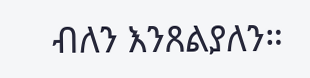ብለን እንጸልያለን።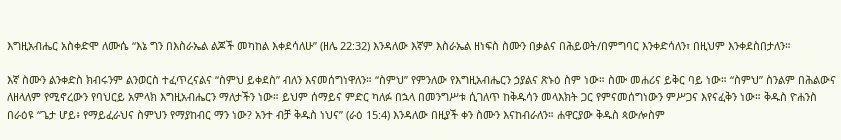እግዚአብሔር አስቀድሞ ለሙሴ “እኔ ግን በእስራኤል ልጆች መካከል እቀደሳለሁ” (ዘሌ 22:32) እንዳለው እኛም እስራኤል ዘነፍስ ስሙን በቃልና በሕይወት/በምግባር እንቀድሳለን፣ በዚህም እንቀደስበታለን።

እኛ ስሙን ልንቀድስ ክብሩንም ልንወርስ ተፈጥረናልና “ስምህ ይቀደስ” ብለን እናመሰግነዋለን። “ስምህ” የምንለው የእግዚአብሔርን ኃያልና ጽኑዕ ስም ነው። ስሙ መሐሪና ይቅር ባይ ነው። “ስምህ” ስንልም በሕልውና ለዘላለም የሚኖረውን የባህርይ አምላክ እግዚአብሔርን ማለታችን ነው። ይህም ሰማይና ምድር ካለፉ በኋላ በመንግሥቱ ሲገለጥ ከቅዱሳን መላእክት ጋር የምናመሰግነውን ምሥጋና እየናፈቅን ነው። ቅዱስ ዮሐንስ በራዕዩ “ጌታ ሆይ፥ የማይፈራህና ስምህን የማያከብር ማን ነው? አንተ ብቻ ቅዱስ ነህና” (ራዕ 15:4) እንዳለው በዚያች ቀን ስሙን እናከብራለን። ሐዋርያው ቅዱስ ጳውሎስም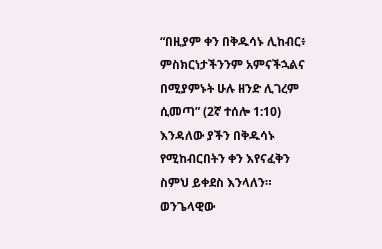“በዚያም ቀን በቅዱሳኑ ሊከብር፥ ምስክርነታችንንም አምናችኋልና በሚያምኑት ሁሉ ዘንድ ሊገረም ሲመጣ” (2ኛ ተሰሎ 1:10) እንዳለው ያችን በቅዱሳኑ የሚከብርበትን ቀን እየናፈቅን ስምህ ይቀደስ እንላለን። ወንጌላዊው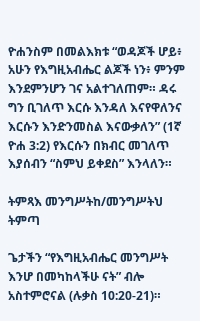ዮሐንስም በመልእክቱ “ወዳጆች ሆይ፥ አሁን የእግዚአብሔር ልጆች ነን፥ ምንም እንደምንሆን ገና አልተገለጠም። ዳሩ ግን ቢገለጥ እርሱ እንዳለ እናየዋለንና እርሱን እንድንመስል እናውቃለን” (1ኛ ዮሐ 3:2) የእርሱን በክብር መገለጥ እያሰብን “ስምህ ይቀደስ” እንላለን።

ትምጻእ መንግሥትከ/መንግሥትህ ትምጣ

ጌታችን “የእግዚአብሔር መንግሥት እንሆ በመካከላችሁ ናት” ብሎ አስተምሮናል (ሉቃስ 10:20-21)።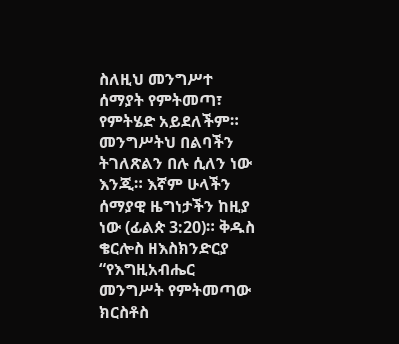ስለዚህ መንግሥተ ሰማያት የምትመጣ፣ የምትሄድ አይደለችም። መንግሥትህ በልባችን ትገለጽልን በሉ ሲለን ነው እንጂ። እኛም ሁላችን ሰማያዊ ዜግነታችን ከዚያ ነው (ፊልጵ 3:20)። ቅዱስ ቄርሎስ ዘእስክንድርያ “የእግዚአብሔር መንግሥት የምትመጣው ክርስቶስ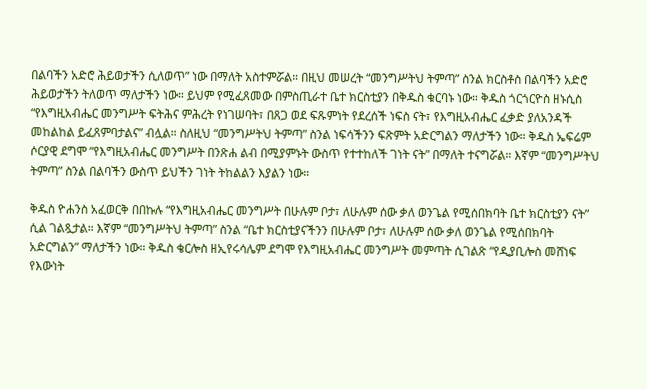በልባችን አድሮ ሕይወታችን ሲለወጥ” ነው በማለት አስተምሯል። በዚህ መሠረት “መንግሥትህ ትምጣ” ስንል ክርስቶስ በልባችን አድሮ ሕይወታችን ትለወጥ ማለታችን ነው። ይህም የሚፈጸመው በምስጢራተ ቤተ ክርስቲያን በቅዱስ ቁርባኑ ነው። ቅዱስ ጎርጎርዮስ ዘኑሲስ “የእግዚአብሔር መንግሥት ፍትሕና ምሕረት የነገሠባት፣ በጸጋ ወደ ፍጹምነት የደረሰች ነፍስ ናት፣ የእግዚአብሔር ፈቃድ ያለአንዳች መከልከል ይፈጸምባታልና” ብሏል። ስለዚህ “መንግሥትህ ትምጣ” ስንል ነፍሳችንን ፍጽምት አድርግልን ማለታችን ነው። ቅዱስ ኤፍሬም ሶርያዊ ደግሞ “የእግዚአብሔር መንግሥት በንጽሐ ልብ በሚያምኑት ውስጥ የተተከለች ገነት ናት” በማለት ተናግሯል። እኛም “መንግሥትህ ትምጣ” ስንል በልባችን ውስጥ ይህችን ገነት ትከልልን እያልን ነው።

ቅዱስ ዮሐንስ አፈወርቅ በበኩሉ “የእግዚአብሔር መንግሥት በሁሉም ቦታ፣ ለሁሉም ሰው ቃለ ወንጌል የሚሰበክባት ቤተ ክርስቲያን ናት” ሲል ገልጿታል። እኛም “መንግሥትህ ትምጣ” ስንል “ቤተ ክርስቲያናችንን በሁሉም ቦታ፣ ለሁሉም ሰው ቃለ ወንጌል የሚሰበክባት አድርግልን” ማለታችን ነው። ቅዱስ ቄርሎስ ዘኢየሩሳሌም ደግሞ የእግዚአብሔር መንግሥት መምጣት ሲገልጽ “የዲያቢሎስ መሸነፍ የእውነት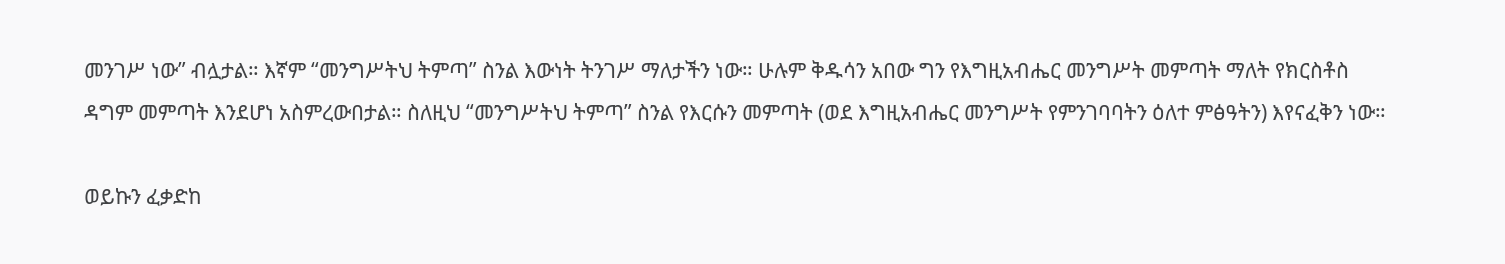መንገሥ ነው” ብሏታል። እኛም “መንግሥትህ ትምጣ” ስንል እውነት ትንገሥ ማለታችን ነው። ሁሉም ቅዱሳን አበው ግን የእግዚአብሔር መንግሥት መምጣት ማለት የክርስቶስ ዳግም መምጣት እንደሆነ አስምረውበታል። ስለዚህ “መንግሥትህ ትምጣ” ስንል የእርሱን መምጣት (ወደ እግዚአብሔር መንግሥት የምንገባባትን ዕለተ ምፅዓትን) እየናፈቅን ነው።

ወይኩን ፈቃድከ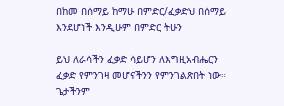በከመ በሰማይ ከማሁ በምድር/ፈቃድህ በሰማይ እንደሆነች እንዲሁም በምድር ትሁን

ይህ ለራሳችን ፈቃድ ሳይሆን ለእግዚአብሔርን ፈቃድ የምንገዛ መሆናችንን የምንገልጽበት ነው። ጌታችንም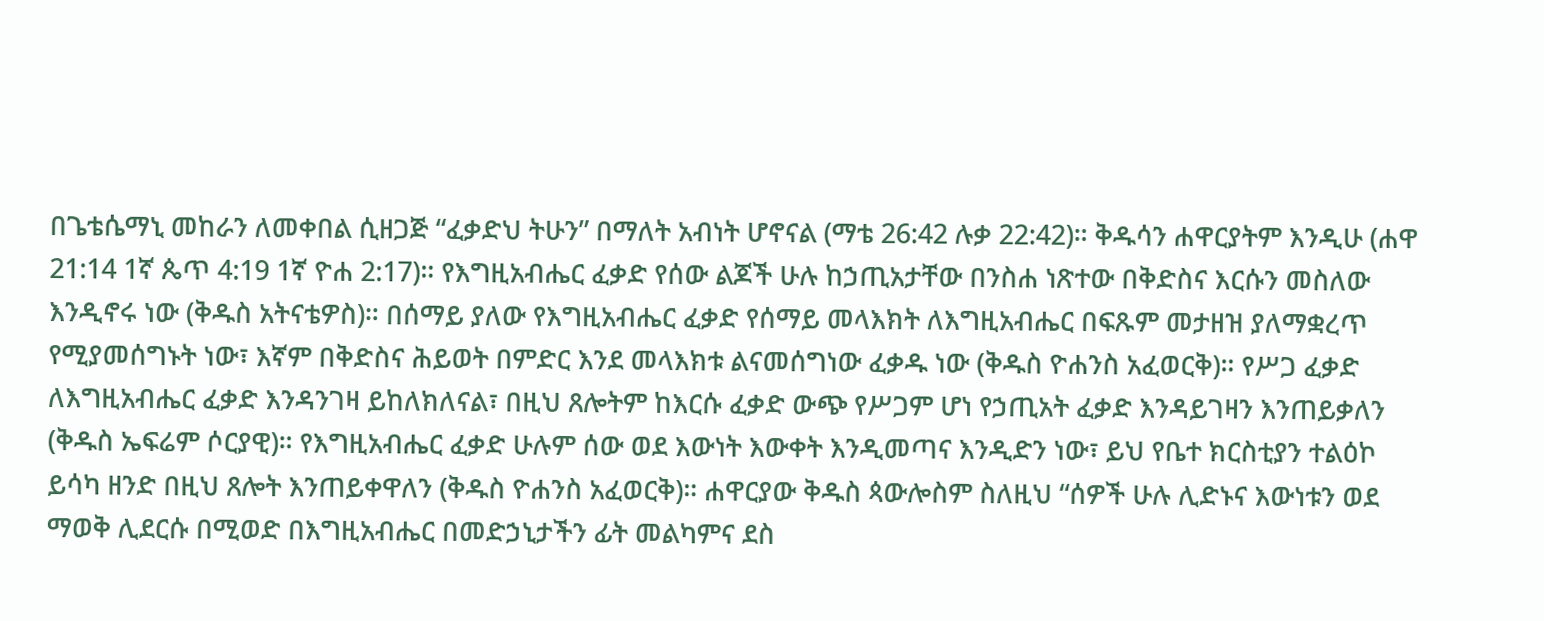በጌቴሴማኒ መከራን ለመቀበል ሲዘጋጅ “ፈቃድህ ትሁን” በማለት አብነት ሆኖናል (ማቴ 26:42 ሉቃ 22:42)። ቅዱሳን ሐዋርያትም እንዲሁ (ሐዋ 21:14 1ኛ ጴጥ 4:19 1ኛ ዮሐ 2:17)። የእግዚአብሔር ፈቃድ የሰው ልጆች ሁሉ ከኃጢአታቸው በንስሐ ነጽተው በቅድስና እርሱን መስለው እንዲኖሩ ነው (ቅዱስ አትናቴዎስ)። በሰማይ ያለው የእግዚአብሔር ፈቃድ የሰማይ መላእክት ለእግዚአብሔር በፍጹም መታዘዝ ያለማቋረጥ የሚያመሰግኑት ነው፣ እኛም በቅድስና ሕይወት በምድር እንደ መላእክቱ ልናመሰግነው ፈቃዱ ነው (ቅዱስ ዮሐንስ አፈወርቅ)። የሥጋ ፈቃድ ለእግዚአብሔር ፈቃድ እንዳንገዛ ይከለክለናል፣ በዚህ ጸሎትም ከእርሱ ፈቃድ ውጭ የሥጋም ሆነ የኃጢአት ፈቃድ እንዳይገዛን እንጠይቃለን (ቅዱስ ኤፍሬም ሶርያዊ)። የእግዚአብሔር ፈቃድ ሁሉም ሰው ወደ እውነት እውቀት እንዲመጣና እንዲድን ነው፣ ይህ የቤተ ክርስቲያን ተልዕኮ ይሳካ ዘንድ በዚህ ጸሎት እንጠይቀዋለን (ቅዱስ ዮሐንስ አፈወርቅ)። ሐዋርያው ቅዱስ ጳውሎስም ስለዚህ “ሰዎች ሁሉ ሊድኑና እውነቱን ወደ ማወቅ ሊደርሱ በሚወድ በእግዚአብሔር በመድኃኒታችን ፊት መልካምና ደስ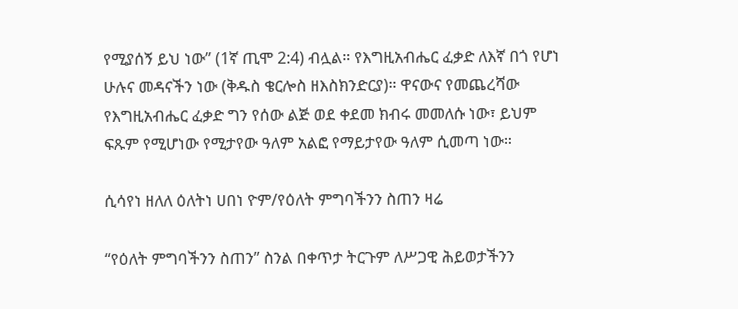የሚያሰኝ ይህ ነው” (1ኛ ጢሞ 2:4) ብሏል። የእግዚአብሔር ፈቃድ ለእኛ በጎ የሆነ ሁሉና መዳናችን ነው (ቅዱስ ቄርሎስ ዘእስክንድርያ)። ዋናውና የመጨረሻው የእግዚአብሔር ፈቃድ ግን የሰው ልጅ ወደ ቀደመ ክብሩ መመለሱ ነው፣ ይህም ፍጹም የሚሆነው የሚታየው ዓለም አልፎ የማይታየው ዓለም ሲመጣ ነው።

ሲሳየነ ዘለለ ዕለትነ ሀበነ ዮም/የዕለት ምግባችንን ስጠን ዛሬ

“የዕለት ምግባችንን ስጠን” ስንል በቀጥታ ትርጉም ለሥጋዊ ሕይወታችንን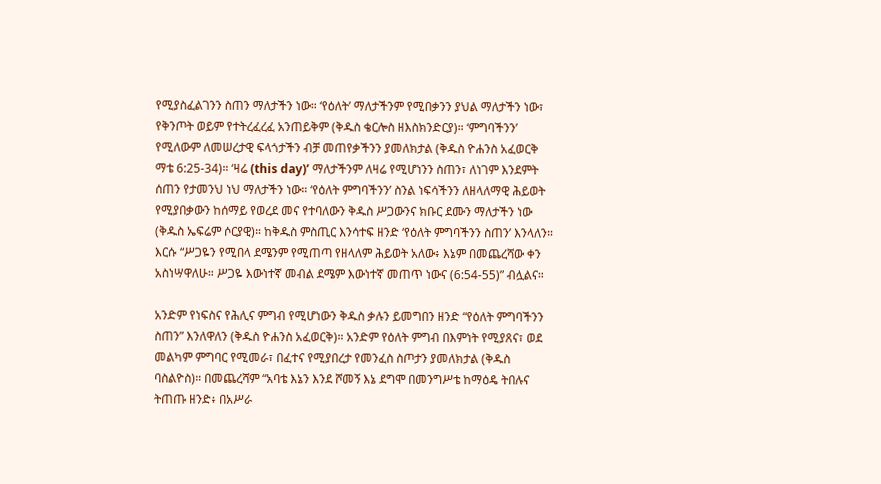የሚያስፈልገንን ስጠን ማለታችን ነው። ‘የዕለት’ ማለታችንም የሚበቃንን ያህል ማለታችን ነው፣ የቅንጦት ወይም የተትረፈረፈ አንጠይቅም (ቅዱስ ቄርሎስ ዘእስክንድርያ)። ‘ምግባችንን’ የሚለውም ለመሠረታዊ ፍላጎታችን ብቻ መጠየቃችንን ያመለክታል (ቅዱስ ዮሐንስ አፈወርቅ ማቴ 6:25-34)። ‘ዛሬ (this day)’ ማለታችንም ለዛሬ የሚሆነንን ስጠን፣ ለነገም እንደምት ሰጠን የታመንህ ነህ ማለታችን ነው። ‘የዕለት ምግባችንን’ ስንል ነፍሳችንን ለዘላለማዊ ሕይወት የሚያበቃውን ከሰማይ የወረደ መና የተባለውን ቅዱስ ሥጋውንና ክቡር ደሙን ማለታችን ነው (ቅዱስ ኤፍሬም ሶርያዊ)። ከቅዱስ ምስጢር እንሳተፍ ዘንድ ‘የዕለት ምግባችንን ስጠን’ እንላለን። እርሱ “ሥጋዬን የሚበላ ደሜንም የሚጠጣ የዘላለም ሕይወት አለው፥ እኔም በመጨረሻው ቀን አስነሣዋለሁ። ሥጋዬ እውነተኛ መብል ደሜም እውነተኛ መጠጥ ነውና (6:54-55)” ብሏልና።

አንድም የነፍስና የሕሊና ምግብ የሚሆነውን ቅዱስ ቃሉን ይመግበን ዘንድ “የዕለት ምግባችንን ስጠን” እንለዋለን (ቅዱስ ዮሐንስ አፈወርቅ)። አንድም የዕለት ምግብ በእምነት የሚያጸና፣ ወደ መልካም ምግባር የሚመራ፣ በፈተና የሚያበረታ የመንፈስ ስጦታን ያመለክታል (ቅዱስ ባስልዮስ)። በመጨረሻም “አባቴ እኔን እንደ ሾመኝ እኔ ደግሞ በመንግሥቴ ከማዕዴ ትበሉና ትጠጡ ዘንድ፥ በአሥራ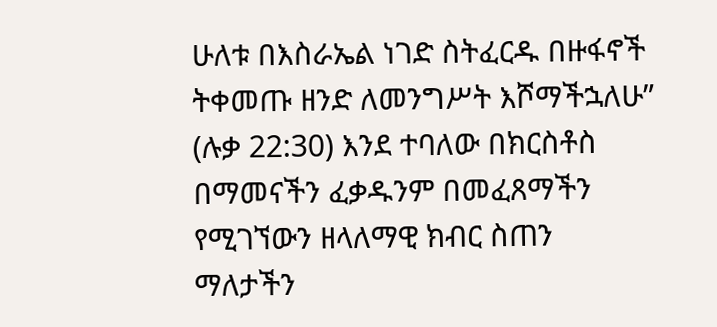ሁለቱ በእስራኤል ነገድ ስትፈርዱ በዙፋኖች ትቀመጡ ዘንድ ለመንግሥት እሾማችኋለሁ” (ሉቃ 22:30) እንደ ተባለው በክርስቶስ በማመናችን ፈቃዱንም በመፈጸማችን የሚገኘውን ዘላለማዊ ክብር ስጠን ማለታችን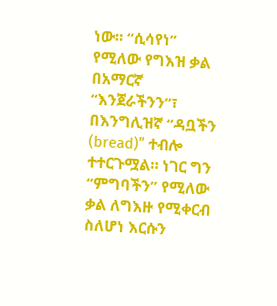ነው። “ሲሳየነ” የሚለው የግእዝ ቃል በአማርኛ “እንጀራችንን”፣ በእንግሊዝኛ “ዳቧችን (bread)” ተብሎ ተተርጉሟል። ነገር ግን “ምግባችን” የሚለው ቃል ለግእዙ የሚቀርብ ስለሆነ እርሱን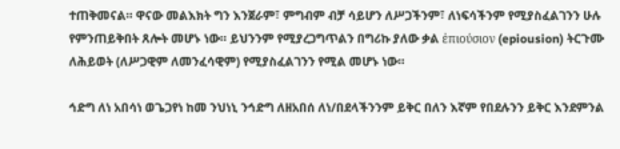ተጠቅመናል። ዋናው መልእክት ግን እንጀራም፣ ምግብም ብቻ ሳይሆን ለሥጋችንም፣ ለነፍሳችንም የሚያስፈልገንን ሁሉ የምንጠይቅበት ጸሎት መሆኑ ነው። ይህንንም የሚያረጋግጥልን በግሪኩ ያለው ቃል ἐπιούσιον (epiousion) ትርጉሙ ለሕይወት (ለሥጋዊም ለመንፈሳዊም) የሚያስፈልገንን የሚል መሆኑ ነው።

ኅድግ ለነ አበሳነ ወጌጋየነ ከመ ንህነኒ ንኅድግ ለዘአበሰ ለነ/በደላችንንም ይቅር በለን እኛም የበደሉንን ይቅር እንደምንል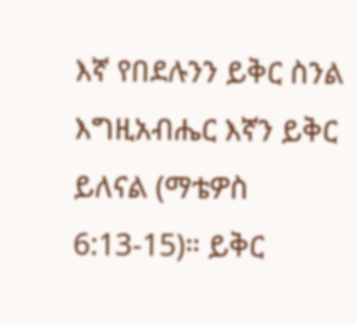እኛ የበደሉንን ይቅር ስንል እግዚአብሔር እኛን ይቅር ይለናል (ማቴዎስ 6:13-15)። ይቅር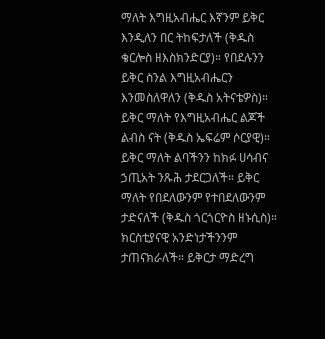ማለት እግዚአብሔር እኛንም ይቅር እንዲለን በር ትከፍታለች (ቅዱስ ቄርሎስ ዘእስክንድርያ)። የበደሉንን ይቅር ስንል እግዚአብሔርን እንመስለዋለን (ቅዱስ አትናቴዎስ)። ይቅር ማለት የእግዚአብሔር ልጆች ልብስ ናት (ቅዱስ ኤፍሬም ሶርያዊ)። ይቅር ማለት ልባችንን ከክፉ ሀሳብና ኃጢአት ንጹሕ ታደርጋለች። ይቅር ማለት የበደለውንም የተበደለውንም ታድናለች (ቅዱስ ጎርጎርዮስ ዘኑሲስ)። ክርስቲያናዊ አንድነታችንንም ታጠናክራለች። ይቅርታ ማድረግ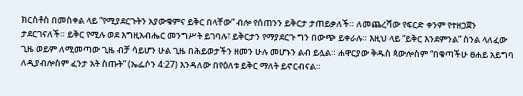ክርስቶስ በመስቀል ላይ “የሚያደርጉትን አያውቁምና ይቅር በላቸው” ብሎ የሰጠንን ይቅርታ ታጠይቃለች። ለመጨረሻው የፍርድ ቀንም የተዘጋጀን ታደርገናለች። ይቅር የሚሉ ወደ እግዚአብሔር መንግሥት ይገባሉ፣ ይቅርታን የማያደርጉ ግን በውጭ ይቀራሉ። እዚህ ላይ “ይቅር እንደምንል” ስንል ላለፈው ጊዜ ወይም ለሚመጣው ጊዜ ብቻ ሳይሆን ሁል ጊዜ በሕይወታችን ዘመን ሁሉ መሆኑን ልብ ይሏል። ሐዋርያው ቅዱስ ጳውሎስም “በቁጣችሁ ፀሐይ አይግባ ለዲያብሎስም ፈንታ አት ስጡት” (ኤፌሶን 4:27) እንዳለው በየዕለቱ ይቅር ማለት ይኖርብናል።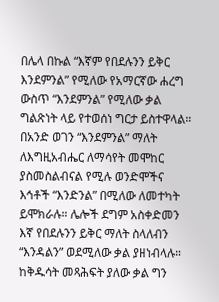በሌላ በኩል “እኛም የበደሉንን ይቅር እንደምንል” የሚለው የአማርኛው ሐረግ ውስጥ “እንደምንል” የሚለው ቃል ግልጽነት ላይ የተወሰነ ግርታ ይስተዋላል። በአንድ ወገን “እንደምንል” ማለት ለእግዚአብሔር ለማሳየት መሞከር ያስመስልብናል የሚሉ ወንድሞችና እኅቶች “እንድንል” በሚለው ለመተካት ይሞክራሉ። ሌሎች ደግም አስቀድመን እኛ የበደሉንን ይቅር ማለት ስላለብን “እንዳልን” ወደሚለው ቃል ያዘነብላሉ። ከቅዱሳት መጻሕፍት ያለው ቃል ግን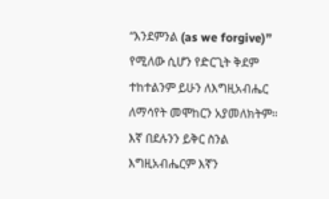“እንደምንል (as we forgive)” የሚለው ሲሆን የድርጊት ቅደም ተከተልንም ይሁን ለእግዚአብሔር ለማሳየት መሞከርን አያመለክትም። እኛ በደሉንን ይቅር ስንል እግዚአብሔርም እኛን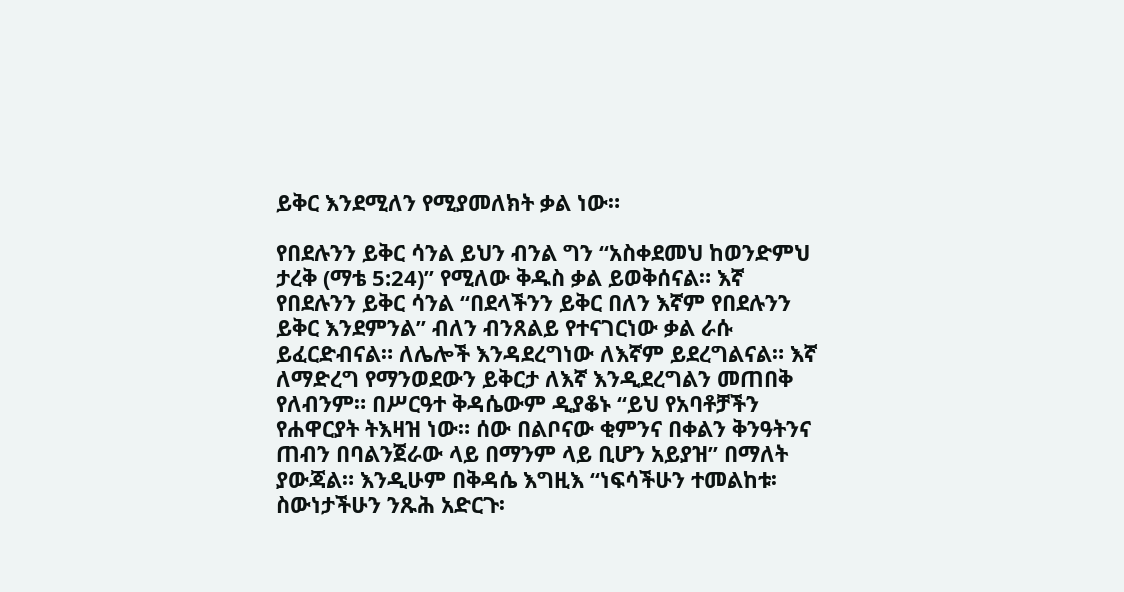ይቅር እንደሚለን የሚያመለክት ቃል ነው።

የበደሉንን ይቅር ሳንል ይህን ብንል ግን “አስቀደመህ ከወንድምህ ታረቅ (ማቴ 5:24)” የሚለው ቅዱስ ቃል ይወቅሰናል። እኛ የበደሉንን ይቅር ሳንል “በደላችንን ይቅር በለን እኛም የበደሉንን ይቅር እንደምንል” ብለን ብንጸልይ የተናገርነው ቃል ራሱ ይፈርድብናል። ለሌሎች እንዳደረግነው ለእኛም ይደረግልናል። እኛ ለማድረግ የማንወደውን ይቅርታ ለእኛ እንዲደረግልን መጠበቅ የለብንም። በሥርዓተ ቅዳሴውም ዲያቆኑ “ይህ የአባቶቻችን የሐዋርያት ትእዛዝ ነው። ሰው በልቦናው ቂምንና በቀልን ቅንዓትንና ጠብን በባልንጀራው ላይ በማንም ላይ ቢሆን አይያዝ” በማለት ያውጃል። እንዲሁም በቅዳሴ እግዚእ “ነፍሳችሁን ተመልከቱ፡ ስውነታችሁን ንጹሕ አድርጉ፡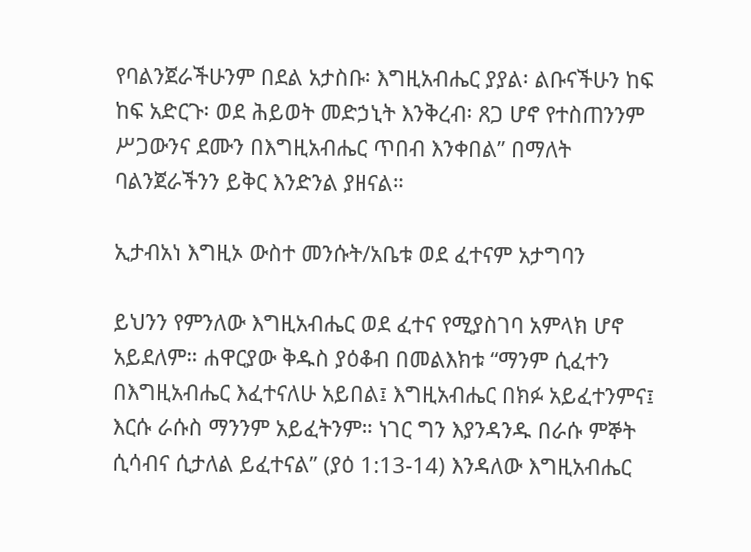የባልንጀራችሁንም በደል አታስቡ፡ እግዚአብሔር ያያል፡ ልቡናችሁን ከፍ ከፍ አድርጉ፡ ወደ ሕይወት መድኃኒት እንቅረብ፡ ጸጋ ሆኖ የተስጠንንም ሥጋውንና ደሙን በእግዚአብሔር ጥበብ እንቀበል” በማለት ባልንጀራችንን ይቅር እንድንል ያዘናል።

ኢታብአነ እግዚኦ ውስተ መንሱት/አቤቱ ወደ ፈተናም አታግባን

ይህንን የምንለው እግዚአብሔር ወደ ፈተና የሚያስገባ አምላክ ሆኖ አይደለም። ሐዋርያው ቅዱስ ያዕቆብ በመልእክቱ “ማንም ሲፈተን በእግዚአብሔር እፈተናለሁ አይበል፤ እግዚአብሔር በክፉ አይፈተንምና፤ እርሱ ራሱስ ማንንም አይፈትንም። ነገር ግን እያንዳንዱ በራሱ ምኞት ሲሳብና ሲታለል ይፈተናል” (ያዕ 1:13-14) እንዳለው እግዚአብሔር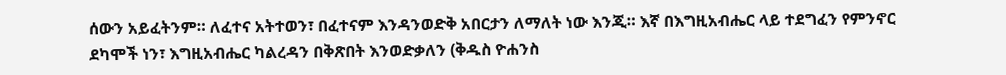ሰውን አይፈትንም። ለፈተና አትተወን፣ በፈተናም እንዳንወድቅ አበርታን ለማለት ነው እንጂ። እኛ በእግዚአብሔር ላይ ተደግፈን የምንኖር ደካሞች ነን፣ እግዚአብሔር ካልረዳን በቅጽበት እንወድቃለን (ቅዱስ ዮሐንስ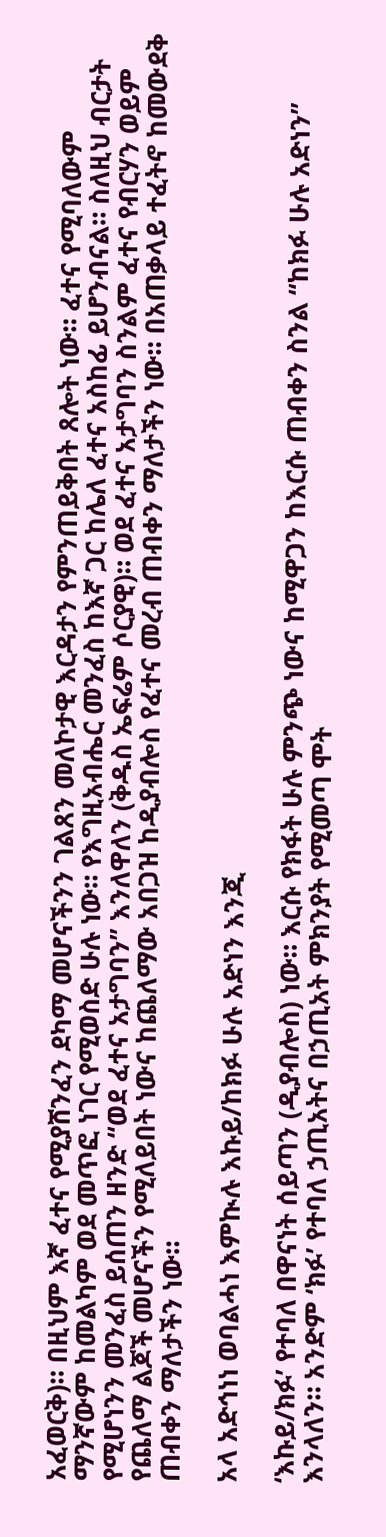አፈወርቅ)። በዚህም እኛ ፈተና የሚያሸንፈን ደካማ መሆናችንን ገልጸን መለኮታዊ እርዳታን የምንጠይቅበት ጸሎት ነው። ፈተና የሚባለውም ማንኛውም ከመልካም ወደ መጥፎ ነገር የሚወስድ ሁሉ ነው። የእግዚአብሔር መንፈስ ከእኛ ጋር ከሌለ ፈተና አስከፊ ይሆንብናል። ስለዚህ ብርታት የሚሆነንን መንፈስ ይሰጠን ዘንድ “ወደ ፈተና አታግባን” እንለዋለን (ቅዱስ ኤፍሬም ሶርያዊ)። ወደ ፈተና አታግባን ስንልም ፈተና የብርሃን ወይም የጨለማ ልጆች መሆናችን የሚለይበት ነውና ከጨለማው አበጋዝ ከዲያብሎስ የፈተና መረብ ጠብቀን ማለታችን ነው። በአጠቃላይ ተፈትኖ ከመውደቅ ጠብቀን ማለታችን ነው።

አላ አድኅነነ ወባልሓነ እምኲሉ እኩይ/ከክፉ ሁሉ አድነን እንጂ

‘እኩይ/ክፉ’ የተባለ በዋናነት ሰይጣን (ዲያብሎስ) ነው። እርሱ የክፋት ሁሉ ምንጭ ነውና ከሚዋጋን ከእርሱ ጠብቀን ስንል “ከክፉ ሁሉ አድነን” እንላለን። አንድም ‘ክፉ’ የተባለ ኃጢአትና በኃጢአት ምክንያት የሚመጣ ሞት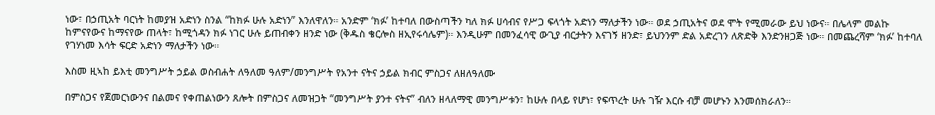ነው፣ በኃጢአት ባርነት ከመያዝ አድነን ስንል “ከክፉ ሁሉ አድነን” እንለዋለን። አንድም ‘ክፉ’ ከተባለ በውስጣችን ካለ ክፉ ሀሳብና የሥጋ ፍላጎት አድነን ማለታችን ነው። ወደ ኃጢአትና ወደ ሞት የሚመራው ይህ ነውና። በሌላም መልኩ ከምናየውና ከማናየው ጠላት፣ ከሚጎዳን ክፉ ነገር ሁሉ ይጠብቀን ዘንድ ነው (ቅዱስ ቄርሎስ ዘኢየሩሳሌም)። እንዲሁም በመንፈሳዊ ውጊያ ብርታትን እናገኝ ዘንድ፣ ይህንንም ድል አድረገን ለጽድቅ እንድንዘጋጅ ነው። በመጨረሻም ‘ክፉ’ ከተባለ የገሃነመ እሳት ፍርድ አድነን ማለታችን ነው።

እስመ ዚኣከ ይእቲ መንግሥት ኃይል ወስብሐት ለዓለመ ዓለም/መንግሥት የአንተ ናትና ኃይል ክብር ምስጋና ለዘለዓለሙ

በምስጋና የጀመርነውንና በልመና የቀጠልነውን ጸሎት በምስጋና ለመዝጋት “መንግሥት ያንተ ናትና” ብለን ዘላለማዊ መንግሥቱን፣ ከሁሉ በላይ የሆነ፣ የፍጥረት ሁሉ ገዥ እርሱ ብቻ መሆኑን እንመሰክራለን።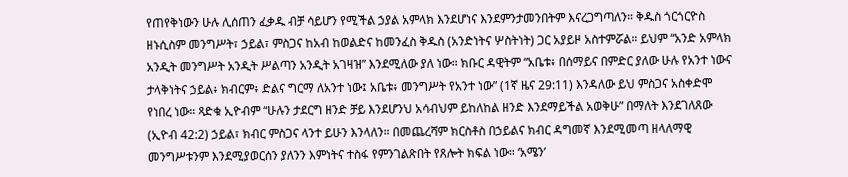የጠየቅነውን ሁሉ ሊሰጠን ፈቃዱ ብቻ ሳይሆን የሚችል ኃያል አምላክ እንደሆነና እንደምንታመንበትም እናረጋግጣለን። ቅዱስ ጎርጎርዮስ ዘኑሲስም መንግሥት፣ ኃይል፣ ምስጋና ከአብ ከወልድና ከመንፈስ ቅዱስ (አንድነትና ሦስትነት) ጋር አያይዞ አስተምሯል። ይህም “አንድ አምላክ አንዲት መንግሥት አንዲት ሥልጣን አንዲት አገዛዝ” እንደሚለው ያለ ነው። ክቡር ዳዊትም “አቤቱ፥ በሰማይና በምድር ያለው ሁሉ የአንተ ነውና ታላቅነትና ኃይል፥ ክብርም፥ ድልና ግርማ ለአንተ ነው፤ አቤቱ፥ መንግሥት የአንተ ነው” (1ኛ ዜና 29:11) እንዳለው ይህ ምስጋና አስቀድሞ የነበረ ነው። ጻድቁ ኢዮብም “ሁሉን ታደርግ ዘንድ ቻይ እንደሆንህ አሳብህም ይከለከል ዘንድ እንደማይችል አወቅሁ” በማለት እንደገለጸው (ኢዮብ 42:2) ኃይል፣ ክብር ምስጋና ላንተ ይሁን እንላለን። በመጨረሻም ክርስቶስ በኃይልና ክብር ዳግመኛ እንደሚመጣ ዘላለማዊ መንግሥቱንም እንደሚያወርሰን ያለንን እምነትና ተስፋ የምንገልጽበት የጸሎት ክፍል ነው። ‘አሜን’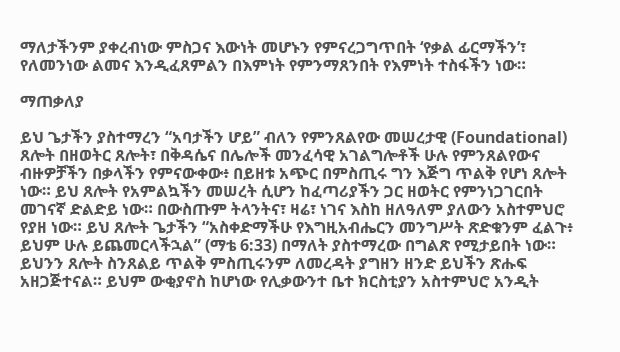ማለታችንም ያቀረብነው ምስጋና እውነት መሆኑን የምናረጋግጥበት ‘የቃል ፊርማችን’፣ የለመንነው ልመና እንዲፈጸምልን በእምነት የምንማጸንበት የእምነት ተስፋችን ነው።

ማጠቃለያ

ይህ ጌታችን ያስተማረን “አባታችን ሆይ” ብለን የምንጸልየው መሠረታዊ (Foundational) ጸሎት በዘወትር ጸሎት፣ በቅዳሴና በሌሎች መንፈሳዊ አገልግሎቶች ሁሉ የምንጸልየውና ብዙዎቻችን በቃላችን የምናውቀው፥ በይዘቱ አጭር በምስጢሩ ግን እጅግ ጥልቅ የሆነ ጸሎት ነው። ይህ ጸሎት የአምልኳችን መሠረት ሲሆን ከፈጣሪያችን ጋር ዘወትር የምንነጋገርበት መገናኛ ድልድይ ነው። በውስጡም ትላንትና፣ ዛሬ፣ ነገና እስከ ዘለዓለም ያለውን አስተምህሮ የያዘ ነው። ይህ ጸሎት ጌታችን “አስቀድማችሁ የእግዚአብሔርን መንግሥት ጽድቁንም ፈልጉ፥ ይህም ሁሉ ይጨመርላችኋል” (ማቴ 6:33) በማለት ያስተማረው በግልጽ የሚታይበት ነው። ይህንን ጸሎት ስንጸልይ ጥልቅ ምስጢሩንም ለመረዳት ያግዘን ዘንድ ይህችን ጽሑፍ አዘጋጅተናል። ይህም ውቂያኖስ ከሆነው የሊቃውንተ ቤተ ክርስቲያን አስተምህሮ አንዲት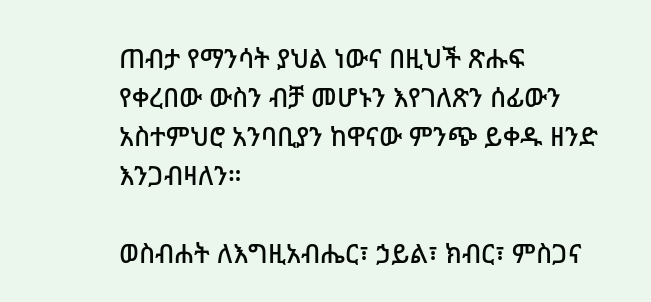ጠብታ የማንሳት ያህል ነውና በዚህች ጽሑፍ የቀረበው ውስን ብቻ መሆኑን እየገለጽን ሰፊውን አስተምህሮ አንባቢያን ከዋናው ምንጭ ይቀዱ ዘንድ እንጋብዛለን።

ወስብሐት ለእግዚአብሔር፣ ኃይል፣ ክብር፣ ምስጋና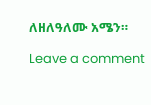ለዘለዓለሙ አሜን።

Leave a comment